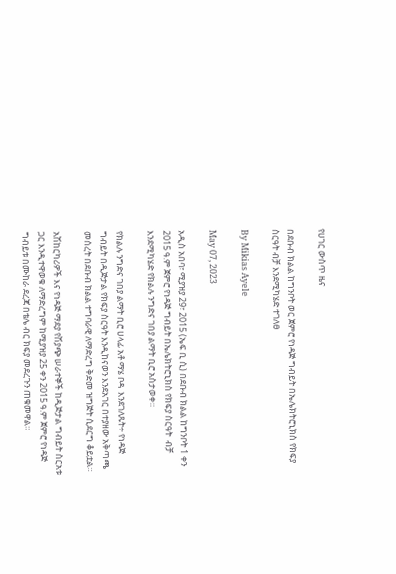የሀገር ውስጥ ዜና

በደቡብ ክልል ከግንቦት ወር ጀምሮ የነዳጅ ግብይት በኤሌክትሮኒክስ የክፍያ ስርዓት ብቻ እንደሚካሄድ ተገለፀ

By Mikias Ayele

May 07, 2023

አዲስ አበባ፣ ሚያዝያ 29፣ 2015 (ኤፍ ቢ ሲ) በደቡብ ክልል ከግንቦት 1 ቀን 2015 ዓ.ም ጀምሮ የነዳጅ ግብይት በኤሌክትሮኒክስ የክፍያ ስርዓት  ብቻ እንደሚካሄድ የክልሉ ንግድና ገበያ ልማት ቢሮ አስታወቀ።

የክልሉ ንግድና ገበያ ልማት ቢሮ ሀላፊ አቶ ማሄ ቦዳ  እንደገለጹት÷ የነዳጅ ግብይት በዲጅታል የክፍያ ስርዓት እንዲከናወን እንደአገር በተያዘው አቅጣጫ መሰረት በደቡብ ክልል ተግባራዊ ለማድረግ ቅድመ ዝግጅት ሲደርግ ቆይቷል።

አሽከርካሪዎች እና የነዳጅ ማደያ የሽያጭ ሠራተኞች ከዲጅታል ግብይት ስርአቱ ጋር እንዲተዋወቁ ለማድረግም ከሚያዝያ 25 ቀን 2015 ዓ.ም ጀምሮ የነዳጅ ግብይቱ በሙከራ ደረጃ በቴሌ ብር ክፍያ መደረጉን ጠቁመዋል።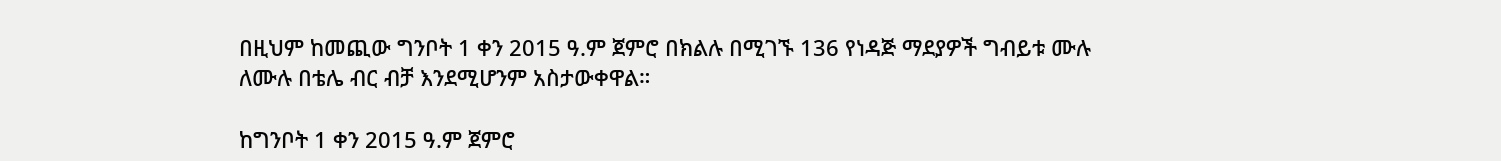በዚህም ከመጪው ግንቦት 1 ቀን 2015 ዓ.ም ጀምሮ በክልሉ በሚገኙ 136 የነዳጅ ማደያዎች ግብይቱ ሙሉ ለሙሉ በቴሌ ብር ብቻ እንደሚሆንም አስታውቀዋል።

ከግንቦት 1 ቀን 2015 ዓ.ም ጀምሮ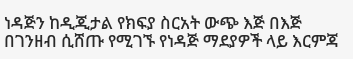ነዳጅን ከዲጂታል የክፍያ ስርአት ውጭ እጅ በእጅ በገንዘብ ሲሸጡ የሚገኙ የነዳጅ ማደያዎች ላይ እርምጃ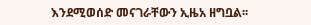እንደሚወሰድ መናገራቸውን ኢዜአ ዘግቧል፡፡